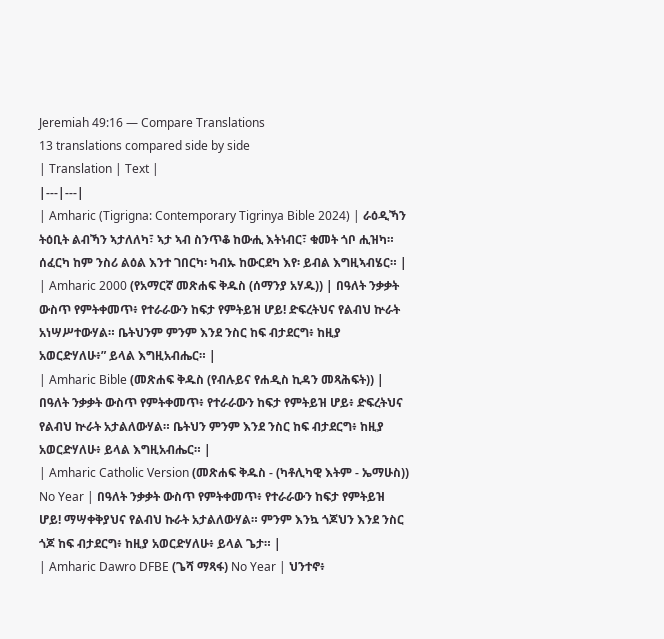Jeremiah 49:16 — Compare Translations
13 translations compared side by side
| Translation | Text |
|---|---|
| Amharic (Tigrigna: Contemporary Tigrinya Bible 2024) | ራዕዲኻን ትዕቢት ልብኻን ኣታለለካ፣ ኣታ ኣብ ስንጥቆ ከውሒ እትነብር፣ ቁመት ጎቦ ሒዝካ። ሰፈርካ ከም ንስሪ ልዕል እንተ ገበርካ፡ ካብኡ ከውርደካ እየ፡ ይብል እግዚኣብሄር። |
| Amharic 2000 (የአማርኛ መጽሐፍ ቅዱስ (ሰማንያ አሃዱ)) | በዓለት ንቃቃት ውስጥ የምትቀመጥ፥ የተራራውን ከፍታ የምትይዝ ሆይ! ድፍረትህና የልብህ ኵራት አነሣሥተውሃል። ቤትህንም ምንም እንደ ንስር ከፍ ብታደርግ፥ ከዚያ አወርድሃለሁ፥” ይላል እግዚአብሔር። |
| Amharic Bible (መጽሐፍ ቅዱስ (የብሉይና የሐዲስ ኪዳን መጻሕፍት)) | በዓለት ንቃቃት ውስጥ የምትቀመጥ፥ የተራራውን ከፍታ የምትይዝ ሆይ፥ ድፍረትህና የልብህ ኵራት አታልለውሃል። ቤትህን ምንም እንደ ንስር ከፍ ብታደርግ፥ ከዚያ አወርድሃለሁ፥ ይላል እግዚአብሔር። |
| Amharic Catholic Version (መጽሐፍ ቅዱስ - (ካቶሊካዊ እትም - ኤማሁስ)) No Year | በዓለት ንቃቃት ውስጥ የምትቀመጥ፥ የተራራውን ከፍታ የምትይዝ ሆይ! ማሣቀቅያህና የልብህ ኩራት አታልለውሃል። ምንም እንኳ ጎጆህን እንደ ንስር ጎጆ ከፍ ብታደርግ፥ ከዚያ አወርድሃለሁ፥ ይላል ጌታ። |
| Amharic Dawro DFBE (ጌሻ ማጻፋ) No Year | ህንተኖ፥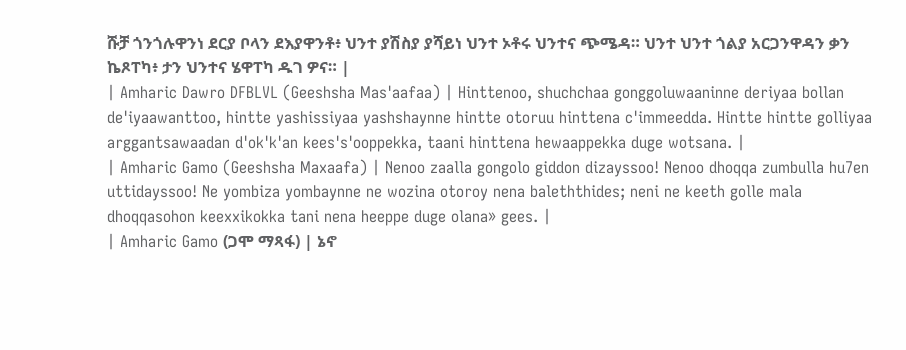ሹቻ ጎንጎሉዋንነ ደርያ ቦላን ደእያዋንቶ፥ ህንተ ያሽስያ ያሻይነ ህንተ ኦቶሩ ህንተና ጭሜዳ። ህንተ ህንተ ጎልያ አርጋንዋዳን ቃን ኬጾፐካ፥ ታን ህንተና ሄዋፐካ ዱገ ዎና። |
| Amharic Dawro DFBLVL (Geeshsha Mas'aafaa) | Hinttenoo, shuchchaa gonggoluwaaninne deriyaa bollan de'iyaawanttoo, hintte yashissiyaa yashshaynne hintte otoruu hinttena c'immeedda. Hintte hintte golliyaa arggantsawaadan d'ok'k'an kees's'ooppekka, taani hinttena hewaappekka duge wotsana. |
| Amharic Gamo (Geeshsha Maxaafa) | Nenoo zaalla gongolo giddon dizayssoo! Nenoo dhoqqa zumbulla hu7en uttidayssoo! Ne yombiza yombaynne ne wozina otoroy nena baleththides; neni ne keeth golle mala dhoqqasohon keexxikokka tani nena heeppe duge olana» gees. |
| Amharic Gamo (ጋሞ ማጻፋ) | ኔኖ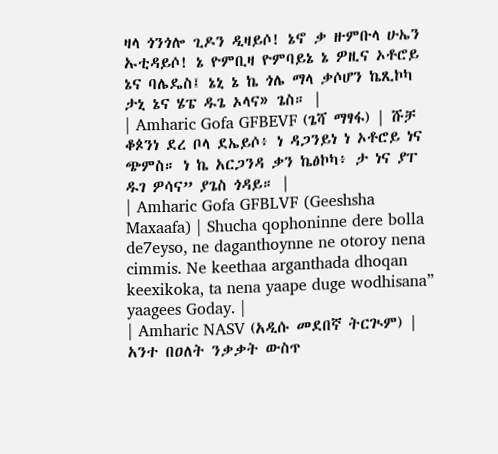ዛላ ጎንጎሎ ጊዶን ዲዛይሶ! ኔኖ ቃ ዙምቡላ ሁኤን ኡቲዳይሶ! ኔ ዮምቢዛ ዮምባይኔ ኔ ዎዚና ኦቶሮይ ኔና ባሌዴስ፤ ኔኒ ኔ ኬ ጎሌ ማላ ቃሶሆን ኬጺኮካ ታኒ ኔና ሄፔ ዱጌ ኦላና» ጌስ። |
| Amharic Gofa GFBEVF (ጌሻ ማፃፋ) | ሹቻ ቆጶንነ ደረ ቦላ ደኤይሶ፥ ነ ዳጋንይነ ነ ኦቶሮይ ነና ጭምስ። ነ ኬ አርጋንዳ ቃን ኬፅኮካ፥ ታ ነና ያፐ ዱገ ዎሳና” ያጌስ ጎዳይ። |
| Amharic Gofa GFBLVF (Geeshsha Maxaafa) | Shucha qophoninne dere bolla de7eyso, ne daganthoynne ne otoroy nena cimmis. Ne keethaa arganthada dhoqan keexikoka, ta nena yaape duge wodhisana” yaagees Goday. |
| Amharic NASV (አዲሱ መደበኛ ትርጒም) | አንተ በዐለት ንቃቃት ውስጥ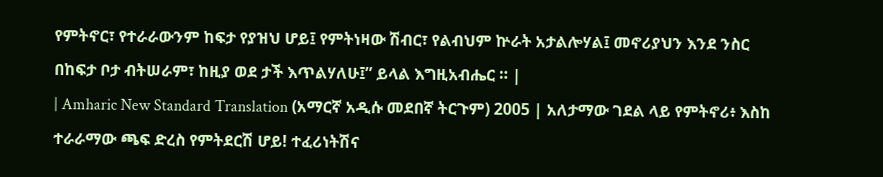የምትኖር፣ የተራራውንም ከፍታ የያዝህ ሆይ፤ የምትነዛው ሽብር፣ የልብህም ኵራት አታልሎሃል፤ መኖሪያህን እንደ ንስር በከፍታ ቦታ ብትሠራም፣ ከዚያ ወደ ታች እጥልሃለሁ፤” ይላል እግዚአብሔር ። |
| Amharic New Standard Translation (አማርኛ አዲሱ መደበኛ ትርጉም) 2005 | አለታማው ገደል ላይ የምትኖሪ፥ እስከ ተራራማው ጫፍ ድረስ የምትደርሽ ሆይ! ተፈሪነትሽና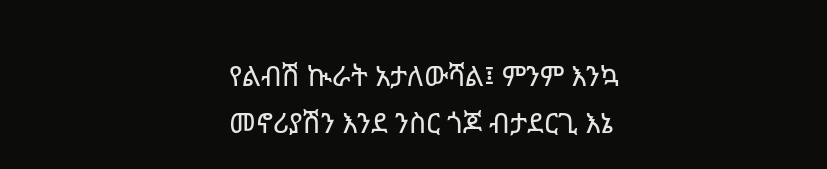የልብሽ ኲራት አታለውሻል፤ ምንም እንኳ መኖሪያሽን እንደ ንስር ጎጆ ብታደርጊ እኔ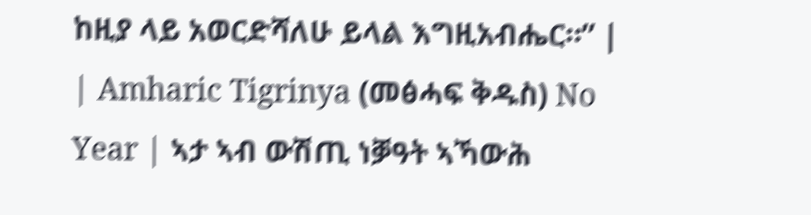ከዚያ ላይ አወርድሻለሁ ይላል እግዚአብሔር።” |
| Amharic Tigrinya (መፅሓፍ ቅዱስ) No Year | ኣታ ኣብ ውሽጢ ነቓዓት ኣኻውሕ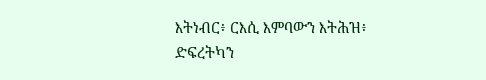እትነብር፥ ርእሲ እምባውን እትሕዝ፥ ድፍረትካን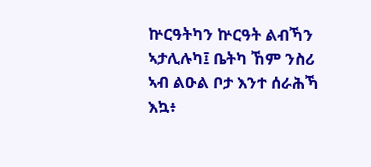ኵርዓትካን ኵርዓት ልብኻን ኣታሊሉካ፤ ቤትካ ኸም ንስሪ ኣብ ልዑል ቦታ እንተ ሰራሕኻ እኳ፥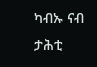ካብኡ ናብ ታሕቲ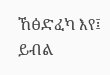ኸፅድፈካ እየ፤ ይብል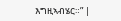እግዚኣብሄር።” |